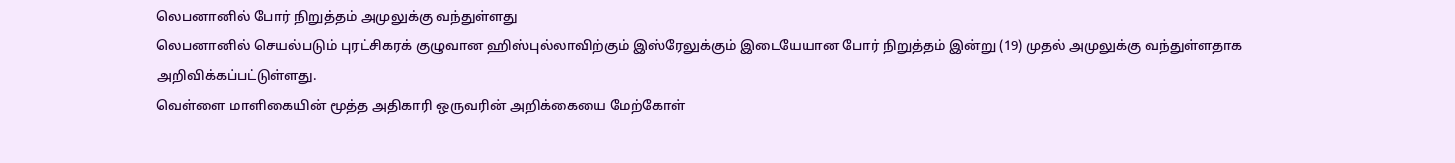லெபனானில் போர் நிறுத்தம் அமுலுக்கு வந்துள்ளது
லெபனானில் செயல்படும் புரட்சிகரக் குழுவான ஹிஸ்புல்லாவிற்கும் இஸ்ரேலுக்கும் இடையேயான போர் நிறுத்தம் இன்று (19) முதல் அமுலுக்கு வந்துள்ளதாக அறிவிக்கப்பட்டுள்ளது.
வெள்ளை மாளிகையின் மூத்த அதிகாரி ஒருவரின் அறிக்கையை மேற்கோள்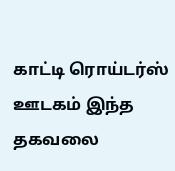காட்டி ரொய்டர்ஸ் ஊடகம் இந்த தகவலை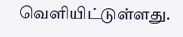வெளியிட்டுள்ளது.